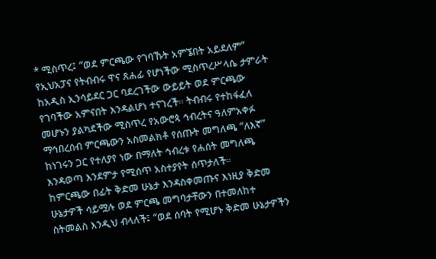* ሚስጥረ፤ “ወደ ምርጫው የገባኹት አምኜበት አይደለም”
የኢህአፓና የትብብሩ ዋና ጸሐፊ የሆነችው ሚስጥረሥላሴ ታምራት ከአዲስ ኢንሳይደር ጋር ባደረገችው ውይይት ወደ ምርጫው የገባችው አምናበት እንዳልሆነ ተናገረች። ትብብሩ የተከፋፈለ መሆኑን ያልካደችው ሚስጥረ የአውሮጳ ኅብረትና ዓለምአቀፉ ማኅበረሰብ ምርጫውን አስመልክቶ የሰጡት መግለጫ “ለእኛ” ከነገሩን ጋር የተለያየ ነው በማለት ኅብረቱ የሐሰት መግለጫ እንዳወጣ እንደምታ የሚሰጥ አስተያየት ሰጥታለች።
ከምርጫው በፊት ቅድመ ሁኔታ እንዳስቀመጡና እነዚያ ቅድመ ሁኔታዎች ሳይሟሉ ወደ ምርጫ መግባታቸውን በተመለከተ ስትመልስ እንዲህ ብላለች፤ “ወደ ሰባት የሚሆኑ ቅድመ ሁኔታዎችን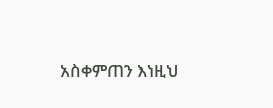አስቀምጠን እነዚህ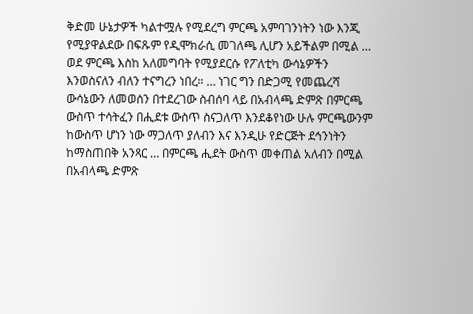ቅድመ ሁኔታዎች ካልተሟሉ የሚደረግ ምርጫ አምባገንነትን ነው እንጂ የሚያዋልደው በፍጹም የዲሞክራሲ መገለጫ ሊሆን አይችልም በሚል … ወደ ምርጫ እስከ አለመግባት የሚያደርሱ የፖለቲካ ውሳኔዎችን እንወስናለን ብለን ተናግረን ነበረ። … ነገር ግን በድጋሚ የመጨረሻ ውሳኔውን ለመወሰን በተደረገው ስብሰባ ላይ በአብላጫ ድምጽ በምርጫ ውስጥ ተሳትፈን በሒደቱ ውስጥ ስናጋለጥ እንደቆየነው ሁሉ ምርጫውንም ከውስጥ ሆነን ነው ማጋለጥ ያለብን እና እንዲሁ የድርጅት ደኅንነትን ከማስጠበቅ አንጻር … በምርጫ ሒደት ውስጥ መቀጠል አለብን በሚል በአብላጫ ድምጽ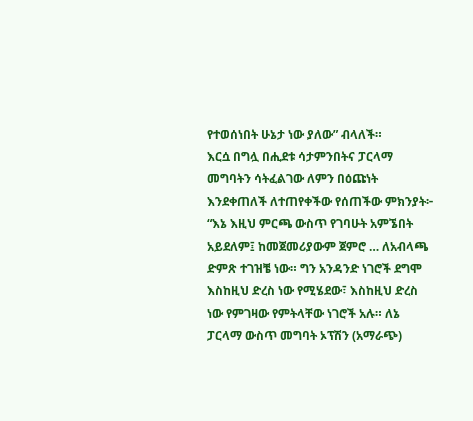የተወሰነበት ሁኔታ ነው ያለው” ብላለች።
እርሷ በግሏ በሒደቱ ሳታምንበትና ፓርላማ መግባትን ሳትፈልገው ለምን በዕጩነት እንደቀጠለች ለተጠየቀችው የሰጠችው ምክንያት፦ “እኔ እዚህ ምርጫ ውስጥ የገባሁት አምኜበት አይደለም፤ ከመጀመሪያውም ጀምሮ … ለአብላጫ ድምጽ ተገዝቼ ነው። ግን አንዳንድ ነገሮች ደግሞ እስከዚህ ድረስ ነው የሚሄደው፣ እስከዚህ ድረስ ነው የምገዛው የምትላቸው ነገሮች አሉ። ለኔ ፓርላማ ውስጥ መግባት ኦፕሽን (አማራጭ)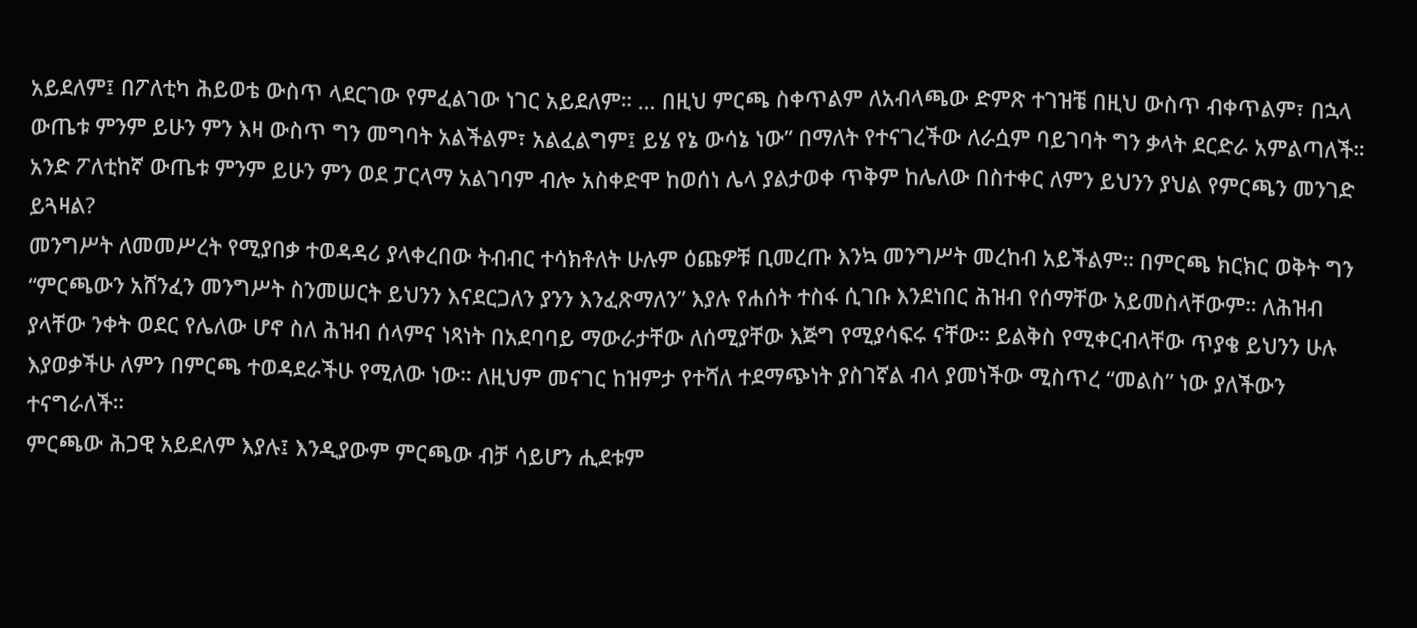አይደለም፤ በፖለቲካ ሕይወቴ ውስጥ ላደርገው የምፈልገው ነገር አይደለም። … በዚህ ምርጫ ስቀጥልም ለአብላጫው ድምጽ ተገዝቼ በዚህ ውስጥ ብቀጥልም፣ በኋላ ውጤቱ ምንም ይሁን ምን እዛ ውስጥ ግን መግባት አልችልም፣ አልፈልግም፤ ይሄ የኔ ውሳኔ ነው” በማለት የተናገረችው ለራሷም ባይገባት ግን ቃላት ደርድራ አምልጣለች። አንድ ፖለቲከኛ ውጤቱ ምንም ይሁን ምን ወደ ፓርላማ አልገባም ብሎ አስቀድሞ ከወሰነ ሌላ ያልታወቀ ጥቅም ከሌለው በስተቀር ለምን ይህንን ያህል የምርጫን መንገድ ይጓዛል?
መንግሥት ለመመሥረት የሚያበቃ ተወዳዳሪ ያላቀረበው ትብብር ተሳክቶለት ሁሉም ዕጩዎቹ ቢመረጡ እንኳ መንግሥት መረከብ አይችልም። በምርጫ ክርክር ወቅት ግን “ምርጫውን አሸንፈን መንግሥት ስንመሠርት ይህንን እናደርጋለን ያንን እንፈጽማለን” እያሉ የሐሰት ተስፋ ሲገቡ እንደነበር ሕዝብ የሰማቸው አይመስላቸውም። ለሕዝብ ያላቸው ንቀት ወደር የሌለው ሆኖ ስለ ሕዝብ ሰላምና ነጻነት በአደባባይ ማውራታቸው ለሰሚያቸው እጅግ የሚያሳፍሩ ናቸው። ይልቅስ የሚቀርብላቸው ጥያቄ ይህንን ሁሉ እያወቃችሁ ለምን በምርጫ ተወዳደራችሁ የሚለው ነው። ለዚህም መናገር ከዝምታ የተሻለ ተደማጭነት ያስገኛል ብላ ያመነችው ሚስጥረ “መልስ” ነው ያለችውን ተናግራለች።
ምርጫው ሕጋዊ አይደለም እያሉ፤ እንዲያውም ምርጫው ብቻ ሳይሆን ሒደቱም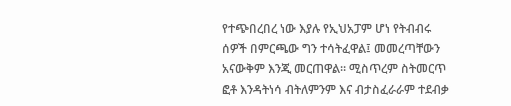የተጭበረበረ ነው እያሉ የኢህአፓም ሆነ የትብብሩ ሰዎች በምርጫው ግን ተሳትፈዋል፤ መመረጣቸውን አናውቅም እንጂ መርጠዋል። ሚስጥረም ስትመርጥ ፎቶ እንዳትነሳ ብትለምንም እና ብታስፈራራም ተደብቃ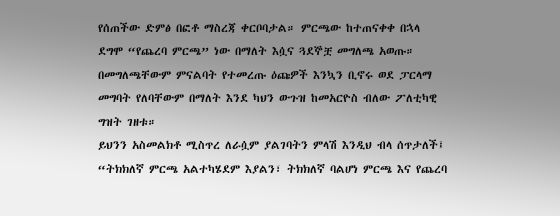የሰጠችው ድምፅ በፎቶ ማስረጃ ቀርቦባታል። ምርጫው ከተጠናቀቀ በኋላ ደግሞ “የጨረባ ምርጫ” ነው በማለት እሷና ጓደኞቿ መግለጫ አወጡ። በመግለጫቸውም ምናልባት የተመረጡ ዕጩዎች እንኳን ቢኖሩ ወደ ፓርላማ መግባት የለባቸውም በማለት እንደ ካህን ውጉዝ ከመአርዮስ ብለው ፖለቲካዊ ግዝት ገዘቱ።
ይህንን አስመልክቶ ሚስጥረ ለራሷም ያልገባትን ምላሽ እንዲህ ብላ ሰጥታለች፤ “ትክክለኛ ምርጫ አልተካሄደም እያልን፣ ትክክለኛ ባልሆነ ምርጫ እና የጨረባ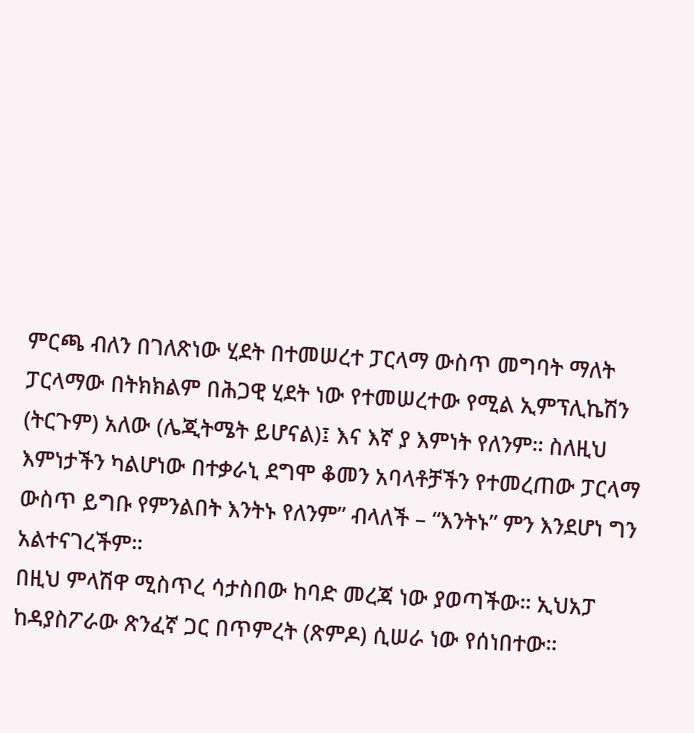ምርጫ ብለን በገለጽነው ሂደት በተመሠረተ ፓርላማ ውስጥ መግባት ማለት ፓርላማው በትክክልም በሕጋዊ ሂደት ነው የተመሠረተው የሚል ኢምፕሊኬሽን (ትርጉም) አለው (ሌጂትሜት ይሆናል)፤ እና እኛ ያ እምነት የለንም። ስለዚህ እምነታችን ካልሆነው በተቃራኒ ደግሞ ቆመን አባላቶቻችን የተመረጠው ፓርላማ ውስጥ ይግቡ የምንልበት እንትኑ የለንም” ብላለች – “እንትኑ” ምን እንደሆነ ግን አልተናገረችም።
በዚህ ምላሽዋ ሚስጥረ ሳታስበው ከባድ መረጃ ነው ያወጣችው። ኢህአፓ ከዳያስፖራው ጽንፈኛ ጋር በጥምረት (ጽምዶ) ሲሠራ ነው የሰነበተው።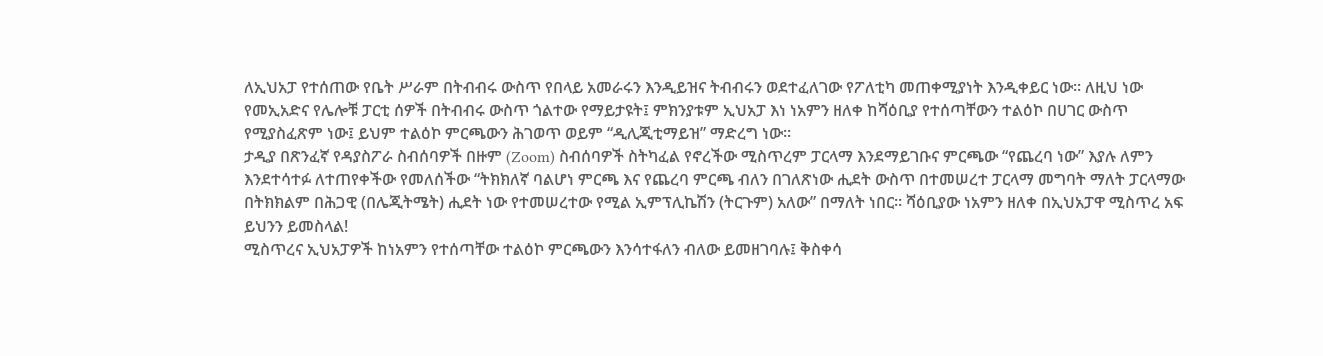ለኢህአፓ የተሰጠው የቤት ሥራም በትብብሩ ውስጥ የበላይ አመራሩን እንዲይዝና ትብብሩን ወደተፈለገው የፖለቲካ መጠቀሚያነት እንዲቀይር ነው። ለዚህ ነው የመኢአድና የሌሎቹ ፓርቲ ሰዎች በትብብሩ ውስጥ ጎልተው የማይታዩት፤ ምክንያቱም ኢህአፓ እነ ነአምን ዘለቀ ከሻዕቢያ የተሰጣቸውን ተልዕኮ በሀገር ውስጥ የሚያስፈጽም ነው፤ ይህም ተልዕኮ ምርጫውን ሕገወጥ ወይም “ዲሊጂቲማይዝ” ማድረግ ነው።
ታዲያ በጽንፈኛ የዳያስፖራ ስብሰባዎች በዙም (Zoom) ስብሰባዎች ስትካፈል የኖረችው ሚስጥረም ፓርላማ እንደማይገቡና ምርጫው “የጨረባ ነው” እያሉ ለምን እንደተሳተፉ ለተጠየቀችው የመለሰችው “ትክክለኛ ባልሆነ ምርጫ እና የጨረባ ምርጫ ብለን በገለጽነው ሒደት ውስጥ በተመሠረተ ፓርላማ መግባት ማለት ፓርላማው በትክክልም በሕጋዊ (በሌጂትሜት) ሒደት ነው የተመሠረተው የሚል ኢምፕሊኬሽን (ትርጉም) አለው” በማለት ነበር። ሻዕቢያው ነአምን ዘለቀ በኢህአፓዋ ሚስጥረ አፍ ይህንን ይመስላል!
ሚስጥረና ኢህአፓዎች ከነአምን የተሰጣቸው ተልዕኮ ምርጫውን እንሳተፋለን ብለው ይመዘገባሉ፤ ቅስቀሳ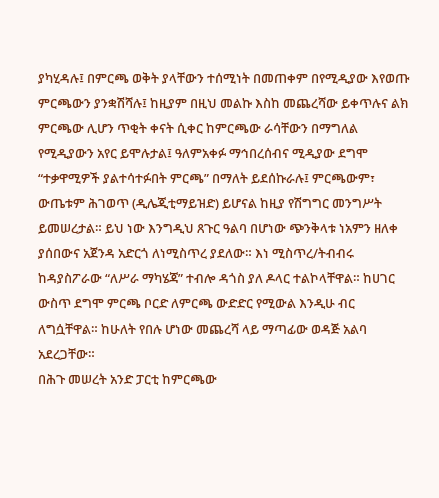ያካሂዳሉ፤ በምርጫ ወቅት ያላቸውን ተሰሚነት በመጠቀም በየሚዲያው እየወጡ ምርጫውን ያንቋሽሻሉ፤ ከዚያም በዚህ መልኩ እስከ መጨረሻው ይቀጥሉና ልክ ምርጫው ሊሆን ጥቂት ቀናት ሲቀር ከምርጫው ራሳቸውን በማግለል የሚዲያውን አየር ይሞሉታል፤ ዓለምአቀፉ ማኅበረሰብና ሚዲያው ደግሞ “ተቃዋሚዎች ያልተሳተፉበት ምርጫ” በማለት ይደሰኩራሉ፤ ምርጫውም፣ ውጤቱም ሕገወጥ (ዲሌጂቲማይዝድ) ይሆናል ከዚያ የሽግግር መንግሥት ይመሠረታል። ይህ ነው እንግዲህ ጸጉር ዓልባ በሆነው ጭንቅላቱ ነአምን ዘለቀ ያሰበውና አጀንዳ አድርጎ ለነሚስጥረ ያደለው። እነ ሚስጥረ/ትብብሩ ከዳያስፖራው “ለሥራ ማካሄጃ” ተብሎ ዳጎስ ያለ ዶላር ተልኮላቸዋል። ከሀገር ውስጥ ደግሞ ምርጫ ቦርድ ለምርጫ ውድድር የሚውል እንዲሁ ብር ለግሷቸዋል። ከሁለት የበሉ ሆነው መጨረሻ ላይ ማጣፊው ወዳጅ አልባ አደረጋቸው።
በሕጉ መሠረት አንድ ፓርቲ ከምርጫው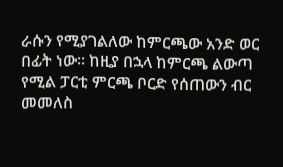ራሱን የሚያገልለው ከምርጫው አንድ ወር በፊት ነው። ከዚያ በኋላ ከምርጫ ልውጣ የሚል ፓርቲ ምርጫ ቦርድ የሰጠውን ብር መመለስ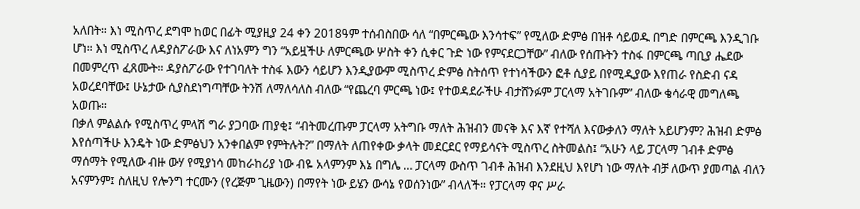አለበት። እነ ሚስጥረ ደግሞ ከወር በፊት ሚያዚያ 24 ቀን 2018ዓም ተሰብስበው ሳለ “በምርጫው እንሳተፍ” የሚለው ድምፅ በዝቶ ሳይወዱ በግድ በምርጫ እንዲገቡ ሆነ። እነ ሚስጥረ ለዳያስፖራው እና ለነአምን ግን “አይዟችሁ ለምርጫው ሦስት ቀን ሲቀር ጉድ ነው የምናደርጋቸው” ብለው የሰጡትን ተስፋ በምርጫ ጣቢያ ሔደው በመምረጥ ፈጸሙት። ዳያስፖራው የተገባለት ተስፋ እውን ሳይሆን እንዲያውም ሚስጥረ ድምፅ ስትሰጥ የተነሳችውን ፎቶ ሲያይ በየሚዲያው እየጠራ የስድብ ናዳ አወረደባቸው፤ ሁኔታው ሲያስደነግጣቸው ትንሽ ለማለሳለስ ብለው “የጨረባ ምርጫ ነው፤ የተወዳደራችሁ ብታሸንፉም ፓርላማ አትገቡም” ብለው ቄሳራዊ መግለጫ አወጡ።
በቃለ ምልልሱ የሚስጥረ ምላሽ ግራ ያጋባው ጠያቂ፤ “ብትመረጡም ፓርላማ አትግቡ ማለት ሕዝብን መናቅ እና እኛ የተሻለ እናውቃለን ማለት አይሆንም? ሕዝብ ድምፅ እየሰጣችሁ እንዴት ነው ድምፅህን አንቀበልም የምትሉት?” በማለት ለጠየቀው ቃላት መደርደር የማይሳናት ሚስጥረ ስትመልስ፤ “አሁን ላይ ፓርላማ ገብቶ ድምፅ ማሰማት የሚለው ብዙ ውሃ የሚያነሳ መከራከሪያ ነው ብዬ አላምንም እኔ በግሌ … ፓርላማ ውስጥ ገብቶ ሕዝብ እንደዚህ እየሆነ ነው ማለት ብቻ ለውጥ ያመጣል ብለን አናምንም፤ ስለዚህ የሎንግ ተርሙን (የረጅም ጊዜውን) በማየት ነው ይሄን ውሳኔ የወሰንነው” ብላለች። የፓርላማ ዋና ሥራ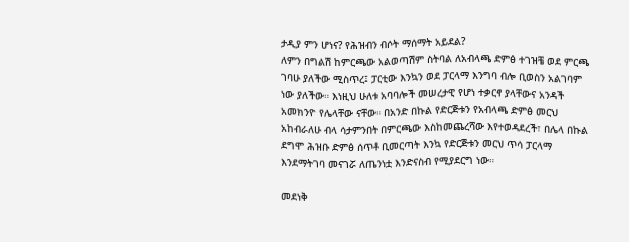ታዲያ ምን ሆነና? የሕዝብን ብሶት ማሰማት አይደል?
ለምን በግልሽ ከምርጫው አልወጣሽም ስትባል ለአብላጫ ድምፅ ተገዝቼ ወደ ምርጫ ገባሁ ያለችው ሚስጥረ፤ ፓርቲው እንኳን ወደ ፓርላማ እንግባ ብሎ ቢወስን አልገባም ነው ያለችው። እነዚህ ሁለቱ አባባሎች መሠረታዊ የሆነ ተቃርኖ ያላቸውና አንዳች አመክንዮ የሌላቸው ናቸው። በአንድ በኩል የድርጅቱን የአብላጫ ድምፅ መርህ አከብራለሁ ብላ ሳታምንበት በምርጫው እስከመጨረሻው እየተወዳደረች፣ በሌላ በኩል ደግሞ ሕዝቡ ድምፅ ሰጥቶ ቢመርጣት እንኳ የድርጅቱን መርህ ጥሳ ፓርላማ እንደማትገባ መናገሯ ለጤንነቷ እንድናስብ የሚያደርግ ነው።

መደነቅ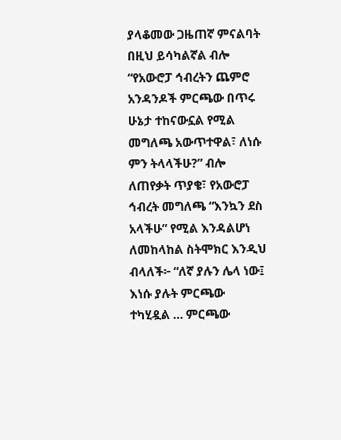ያላቆመው ጋዜጠኛ ምናልባት በዚህ ይሳካልኛል ብሎ “የአውሮፓ ኅብረትን ጨምሮ አንዳንዶች ምርጫው በጥሩ ሁኔታ ተከናውኗል የሚል መግለጫ አውጥተዋል፣ ለነሱ ምን ትላላችሁ?” ብሎ ለጠየቃት ጥያቄ፣ የአውሮፓ ኅብረት መግለጫ “እንኳን ደስ አላችሁ” የሚል እንዳልሆነ ለመከላከል ስትሞክር እንዲህ ብላለች፦ “ለኛ ያሉን ሌላ ነው፤ እነሱ ያሉት ምርጫው ተካሂዷል … ምርጫው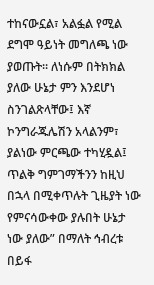ተከናውኗል፣ አልፏል የሚል ደግሞ ዓይነት መግለጫ ነው ያወጡት። ለነሱም በትክክል ያለው ሁኔታ ምን እንደሆነ ስንገልጽላቸው፤ እኛ ኮንግራጁሌሽን አላልንም፣ ያልነው ምርጫው ተካሂዷል፤ ጥልቅ ግምገማችንን ከዚህ በኋላ በሚቀጥሉት ጊዜያት ነው የምናሳውቀው ያሉበት ሁኔታ ነው ያለው” በማለት ኅብረቱ በይፋ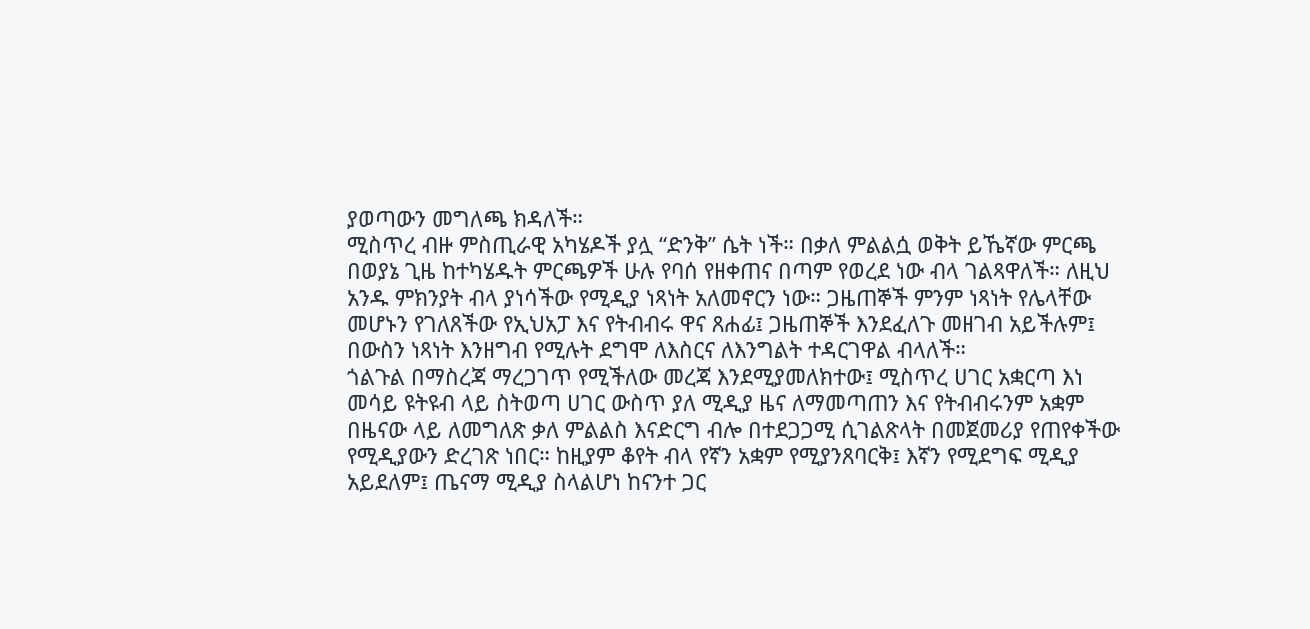ያወጣውን መግለጫ ክዳለች።
ሚስጥረ ብዙ ምስጢራዊ አካሄዶች ያሏ “ድንቅ” ሴት ነች። በቃለ ምልልሷ ወቅት ይኼኛው ምርጫ በወያኔ ጊዜ ከተካሄዱት ምርጫዎች ሁሉ የባሰ የዘቀጠና በጣም የወረደ ነው ብላ ገልጻዋለች። ለዚህ አንዱ ምክንያት ብላ ያነሳችው የሚዲያ ነጻነት አለመኖርን ነው። ጋዜጠኞች ምንም ነጻነት የሌላቸው መሆኑን የገለጸችው የኢህአፓ እና የትብብሩ ዋና ጸሐፊ፤ ጋዜጠኞች እንደፈለጉ መዘገብ አይችሉም፤ በውስን ነጻነት እንዘግብ የሚሉት ደግሞ ለእስርና ለእንግልት ተዳርገዋል ብላለች።
ጎልጉል በማስረጃ ማረጋገጥ የሚችለው መረጃ እንደሚያመለክተው፤ ሚስጥረ ሀገር አቋርጣ እነ መሳይ ዩትዩብ ላይ ስትወጣ ሀገር ውስጥ ያለ ሚዲያ ዜና ለማመጣጠን እና የትብብሩንም አቋም በዜናው ላይ ለመግለጽ ቃለ ምልልስ እናድርግ ብሎ በተደጋጋሚ ሲገልጽላት በመጀመሪያ የጠየቀችው የሚዲያውን ድረገጽ ነበር። ከዚያም ቆየት ብላ የኛን አቋም የሚያንጸባርቅ፤ እኛን የሚደግፍ ሚዲያ አይደለም፤ ጤናማ ሚዲያ ስላልሆነ ከናንተ ጋር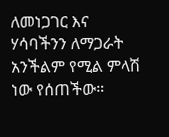ለመነጋገር እና ሃሳባችንን ለማጋራት አንችልም የሚል ምላሽ ነው የሰጠችው።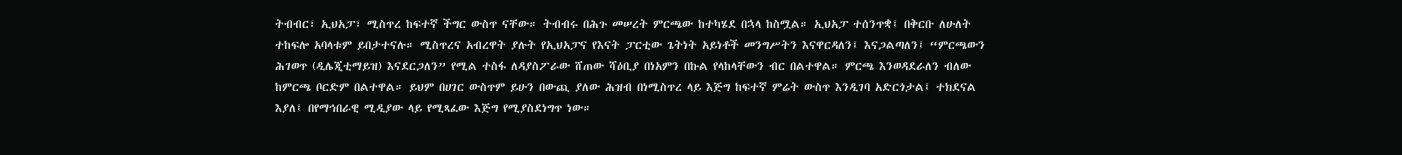ትብብር፣ ኢህአፓ፣ ሚስጥረ ከፍተኛ ችግር ውስጥ ናቸው። ትብብሩ በሕጉ መሠረት ምርጫው ከተካሄደ በኋላ ከስሟል። ኢህአፓ ተሰንጥቋ፤ በቅርቡ ለሁለት ተከፍሎ አባላቱም ይበታተናሉ። ሚስጥረና አብረዋት ያሉት የኢህአፓና የእናት ፓርቲው ጌትነት አይነቶች መንግሥትን እናዋርዳለን፤ እናጋልጣለን፤ “ምርጫውን ሕገወጥ (ዲሌጂቲማይዝ) እናደርጋለን” የሚል ተስፋ ለዳያስፖራው ሸጠው ሻዕቢያ በነአምን በኩል የላከላቸውን ብር በልተዋል። ምርጫ እንወዳደራለን ብለው ከምርጫ ቦርድም በልተዋል። ይህም በሀገር ውስጥም ይሁን በውጪ ያለው ሕዝብ በነሚስጥረ ላይ እጅግ ከፍተኛ ምሬት ውስጥ እንዲገባ አድርጎታል፤ ተክደናል እያለ፤ በየማኅበራዊ ሚዲያው ላይ የሚጻፈው እጅግ የሚያስደነግጥ ነው።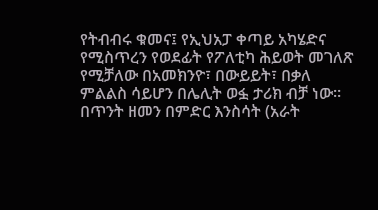የትብብሩ ቁመና፤ የኢህአፓ ቀጣይ አካሄድና የሚስጥረን የወደፊት የፖለቲካ ሕይወት መገለጽ የሚቻለው በአመክንዮ፣ በውይይት፣ በቃለ ምልልስ ሳይሆን በሌሊት ወፏ ታሪክ ብቻ ነው።
በጥንት ዘመን በምድር እንስሳት (አራት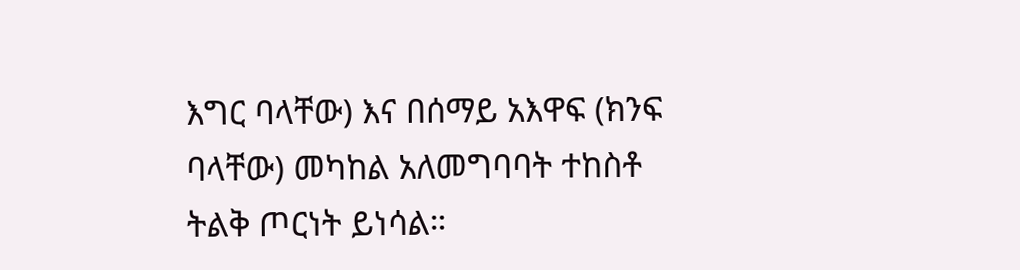እግር ባላቸው) እና በሰማይ አእዋፍ (ክንፍ ባላቸው) መካከል አለመግባባት ተከስቶ ትልቅ ጦርነት ይነሳል።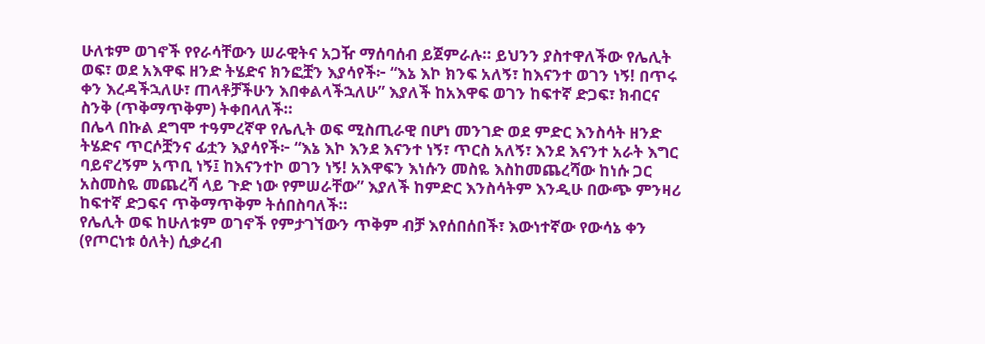ሁለቱም ወገኖች የየራሳቸውን ሠራዊትና አጋዥ ማሰባሰብ ይጀምራሉ። ይህንን ያስተዋለችው የሌሊት ወፍ፣ ወደ አእዋፍ ዘንድ ትሄድና ክንፎቿን እያሳየች፦ “እኔ እኮ ክንፍ አለኝ፣ ከእናንተ ወገን ነኝ! በጥሩ ቀን እረዳችኋለሁ፣ ጠላቶቻችሁን እበቀልላችኋለሁ” እያለች ከአእዋፍ ወገን ከፍተኛ ድጋፍ፣ ክብርና ስንቅ (ጥቅማጥቅም) ትቀበላለች።
በሌላ በኩል ደግሞ ተዓምረኛዋ የሌሊት ወፍ ሚስጢራዊ በሆነ መንገድ ወደ ምድር እንስሳት ዘንድ ትሄድና ጥርሶቿንና ፊቷን እያሳየች፦ “እኔ እኮ እንደ እናንተ ነኝ፣ ጥርስ አለኝ፣ እንደ እናንተ አራት እግር ባይኖረኝም አጥቢ ነኝ፤ ከእናንተኮ ወገን ነኝ! አእዋፍን እነሱን መስዬ እስከመጨረሻው ከነሱ ጋር አስመስዬ መጨረሻ ላይ ጉድ ነው የምሠራቸው” እያለች ከምድር እንስሳትም እንዲሁ በውጭ ምንዛሪ ከፍተኛ ድጋፍና ጥቅማጥቅም ትሰበስባለች።
የሌሊት ወፍ ከሁለቱም ወገኖች የምታገኘውን ጥቅም ብቻ እየሰበሰበች፣ እውነተኛው የውሳኔ ቀን (የጦርነቱ ዕለት) ሲቃረብ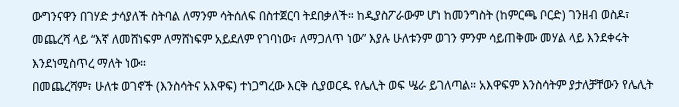ውግንናዋን በገሃድ ታሳያለች ስትባል ለማንም ሳትሰለፍ በስተጀርባ ትደበቃለች። ከዲያስፖራውም ሆነ ከመንግስት (ከምርጫ ቦርድ) ገንዘብ ወስዶ፣ መጨረሻ ላይ “እኛ ለመሸነፍም ለማሸነፍም አይደለም የገባነው፣ ለማጋለጥ ነው” እያሉ ሁለቱንም ወገን ምንም ሳይጠቅሙ መሃል ላይ እንደቀሩት እንደነሚስጥረ ማለት ነው።
በመጨረሻም፣ ሁለቱ ወገኖች (እንስሳትና አእዋፍ) ተነጋግረው እርቅ ሲያወርዱ የሌሊት ወፍ ሤራ ይገለጣል። አእዋፍም እንስሳትም ያታለቻቸውን የሌሊት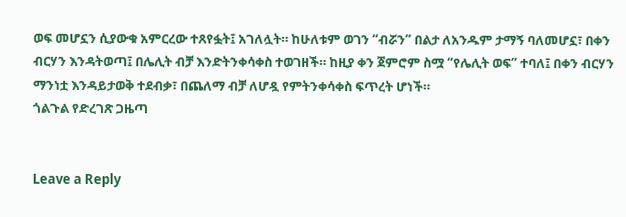ወፍ መሆኗን ሲያውቁ አምርረው ተጸየፏት፤ አገለሏት። ከሁለቱም ወገን “ብሯን” በልታ ለአንዱም ታማኝ ባለመሆኗ፣ በቀን ብርሃን እንዳትወጣ፤ በሌሊት ብቻ እንድትንቀሳቀስ ተወገዘች። ከዚያ ቀን ጀምሮም ስሟ “የሌሊት ወፍ” ተባለ፤ በቀን ብርሃን ማንነቷ እንዳይታወቅ ተደብቃ፣ በጨለማ ብቻ ለሆዷ የምትንቀሳቀስ ፍጥረት ሆነች።
ጎልጉል የድረገጽ ጋዜጣ


Leave a Reply